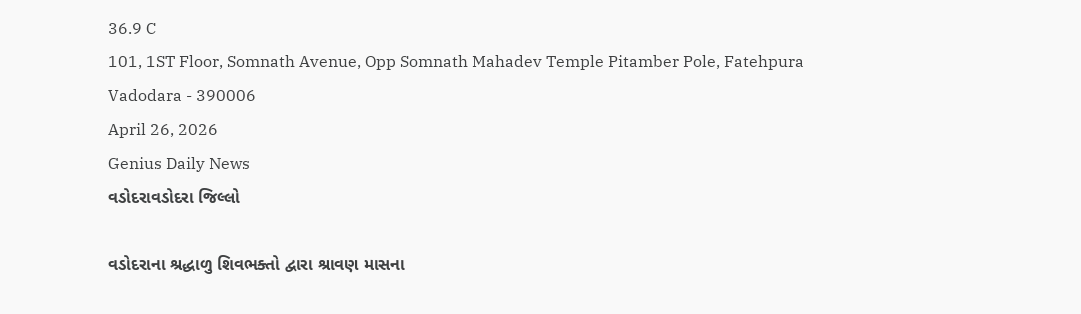36.9 C
101, 1ST Floor, Somnath Avenue, Opp Somnath Mahadev Temple Pitamber Pole, Fatehpura Vadodara - 390006
April 26, 2026
Genius Daily News
વડોદરાવડોદરા જિલ્લો

વડોદરાના શ્રદ્ધાળુ શિવભક્તો દ્વારા શ્રાવણ માસના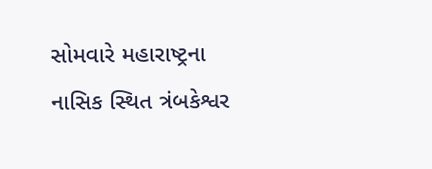સોમવારે મહારાષ્ટ્રના નાસિક સ્થિત ત્રંબકેશ્વર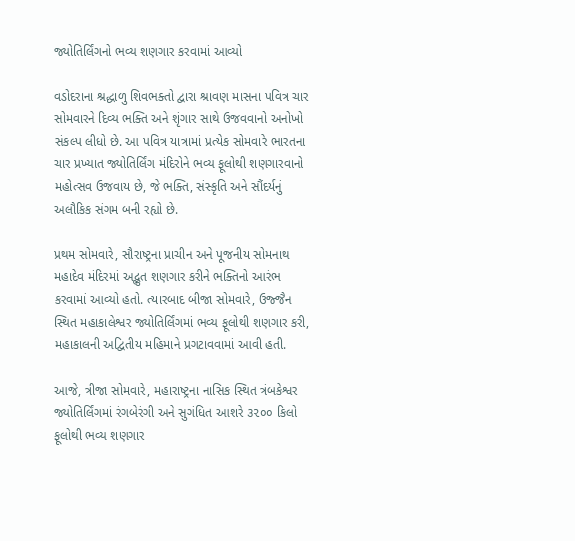જ્યોતિર્લિંગનો ભવ્ય શણગાર કરવામાં આવ્યો

વડોદરાના શ્રદ્ધાળુ શિવભક્તો દ્વારા શ્રાવણ માસના પવિત્ર ચાર સોમવારને દિવ્ય ભક્તિ અને શૃંગાર સાથે ઉજવવાનો અનોખો સંકલ્પ લીધો છે. આ પવિત્ર યાત્રામાં પ્રત્યેક સોમવારે ભારતના ચાર પ્રખ્યાત જ્યોતિર્લિંગ મંદિરોને ભવ્ય ફૂલોથી શણગારવાનો મહોત્સવ ઉજવાય છે, જે ભક્તિ, સંસ્કૃતિ અને સૌંદર્યનું અલૌકિક સંગમ બની રહ્યો છે.

પ્રથમ સોમવારે, સૌરાષ્ટ્રના પ્રાચીન અને પૂજનીય સોમનાથ મહાદેવ મંદિરમાં અદ્ભુત શણગાર કરીને ભક્તિનો આરંભ કરવામાં આવ્યો હતો. ત્યારબાદ બીજા સોમવારે, ઉજ્જૈન સ્થિત મહાકાલેશ્વર જ્યોતિર્લિંગમાં ભવ્ય ફૂલોથી શણગાર કરી, મહાકાલની અદ્વિતીય મહિમાને પ્રગટાવવામાં આવી હતી.

આજે, ત્રીજા સોમવારે, મહારાષ્ટ્રના નાસિક સ્થિત ત્રંબકેશ્વર જ્યોતિર્લિંગમાં રંગબેરંગી અને સુગંધિત આશરે ૩૨૦૦ કિલો ફૂલોથી ભવ્ય શણગાર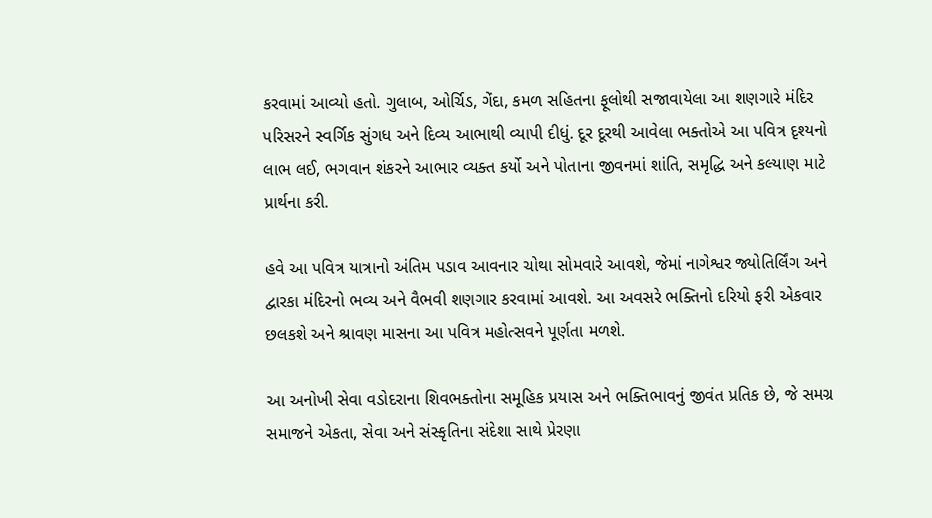કરવામાં આવ્યો હતો. ગુલાબ, ઓર્ચિડ, ગેંદા, કમળ સહિતના ફૂલોથી સજાવાયેલા આ શણગારે મંદિર પરિસરને સ્વર્ગિક સુંગધ અને દિવ્ય આભાથી વ્યાપી દીધું. દૂર દૂરથી આવેલા ભક્તોએ આ પવિત્ર દૃશ્યનો લાભ લઈ, ભગવાન શંકરને આભાર વ્યક્ત કર્યો અને પોતાના જીવનમાં શાંતિ, સમૃદ્ધિ અને કલ્યાણ માટે પ્રાર્થના કરી.

હવે આ પવિત્ર યાત્રાનો અંતિમ પડાવ આવનાર ચોથા સોમવારે આવશે, જેમાં નાગેશ્વર જ્યોતિર્લિંગ અને દ્વારકા મંદિરનો ભવ્ય અને વૈભવી શણગાર કરવામાં આવશે. આ અવસરે ભક્તિનો દરિયો ફરી એકવાર છલકશે અને શ્રાવણ માસના આ પવિત્ર મહોત્સવને પૂર્ણતા મળશે.

આ અનોખી સેવા વડોદરાના શિવભક્તોના સમૂહિક પ્રયાસ અને ભક્તિભાવનું જીવંત પ્રતિક છે, જે સમગ્ર સમાજને એકતા, સેવા અને સંસ્કૃતિના સંદેશા સાથે પ્રેરણા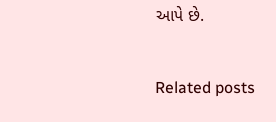આપે છે.

Related posts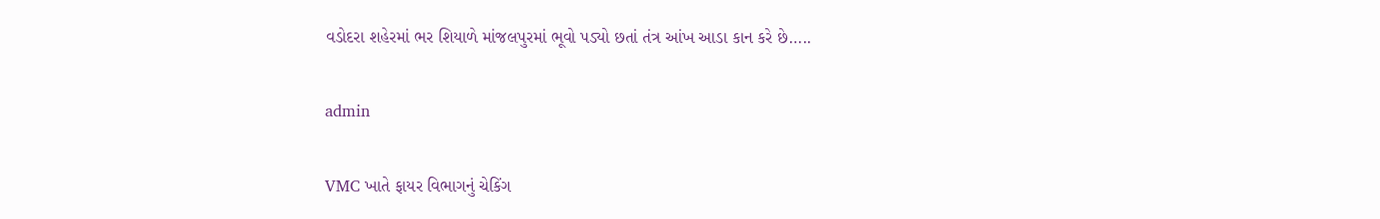વડોદરા શહેરમાં ભર શિયાળે માંજલપુરમાં ભૂવો પડ્યો છતાં તંત્ર આંખ આડા કાન કરે છે…..

admin

VMC ખાતે ફાયર વિભાગનું ચેકિંગ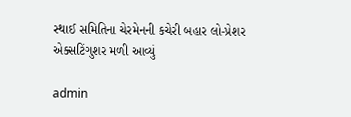સ્થાઈ સમિતિના ચેરમેનની કચેરી બહાર લો-પ્રેશર એક્સટિંગુશર મળી આવ્યું

admin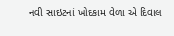નવી સાઇટનાં ખોદકામ વેળા એ દિવાલ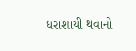ધરાશાયી થવાનો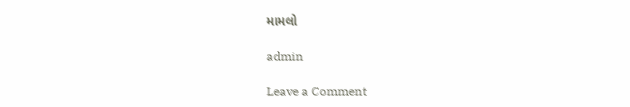મામલો

admin

Leave a Comment